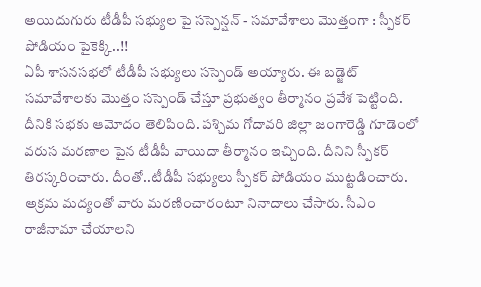అయిదుగురు టీడీపీ సభ్యుల పై సస్పెన్షన్ - సమావేశాలు మొత్తంగా : స్పీకర్ పోడియం పైకెక్కి..!!
ఏపీ శాసనసభలో టీడీపీ సభ్యులు సస్పెండ్ అయ్యారు. ఈ బడ్జెట్ సమావేశాలకు మొత్తం సస్పెండ్ చేస్తూ ప్రభుత్వం తీర్మానం ప్రవేశ పెట్టింది. దీనికి సభకు ఆమోదం తెలిపింది. పశ్చిమ గోదావరి జిల్లా జంగారెడ్డి గూడెంలో వరుస మరణాల పైన టీడీపీ వాయిదా తీర్మానం ఇచ్చింది. దీనిని స్పీకర్ తిరస్కరించారు. దీంతో..టీడీపీ సభ్యులు స్పీకర్ పోడియం ముట్టడించారు. అక్రమ మద్యంతో వారు మరణించారంటూ నినాదాలు చేసారు. సీఎం రాజీనామా చేయాలని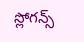స్లోగన్స్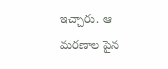ఇచ్చారు. ఆ మరణాల పైన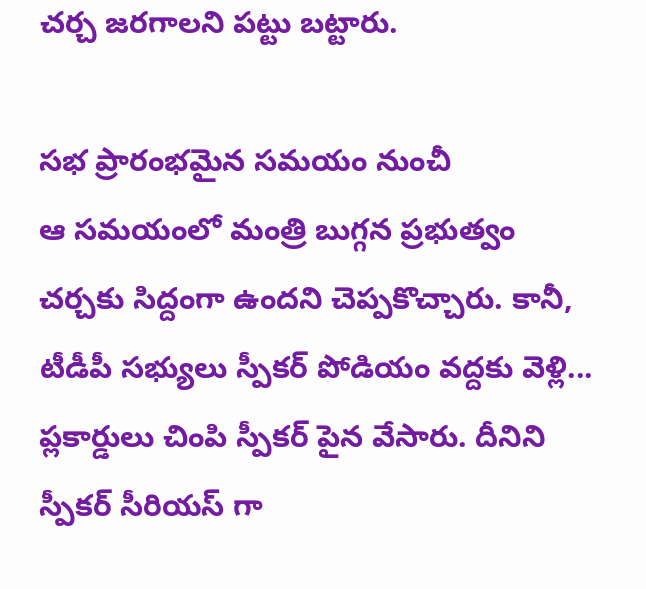చర్చ జరగాలని పట్టు బట్టారు.

సభ ప్రారంభమైన సమయం నుంచీ
ఆ సమయంలో మంత్రి బుగ్గన ప్రభుత్వం చర్చకు సిద్దంగా ఉందని చెప్పకొచ్చారు. కానీ, టీడీపీ సభ్యులు స్పీకర్ పోడియం వద్దకు వెళ్లి... ప్లకార్డులు చింపి స్పీకర్ పైన వేసారు. దీనిని స్పీకర్ సీరియస్ గా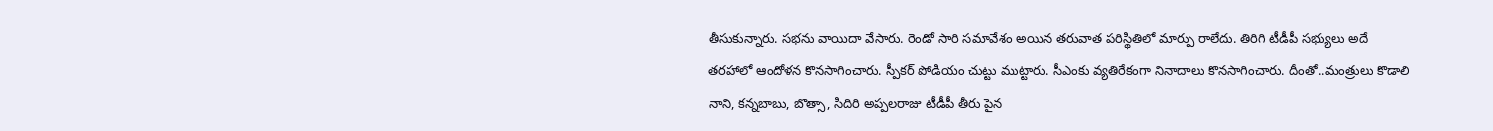తీసుకున్నారు. సభను వాయిదా వేసారు. రెండో సారి సమావేశం అయిన తరువాత పరిస్థితిలో మార్పు రాలేదు. తిరిగి టీడీపీ సభ్యులు అదే తరహాలో ఆందోళన కొనసాగించారు. స్పీకర్ పోడియం చుట్టు ముట్టారు. సీఎంకు వ్యతిరేకంగా నినాదాలు కొనసాగించారు. దీంతో..మంత్రులు కొడాలి నాని, కన్నబాబు, బొత్సా, సిదిరి అప్పలరాజు టీడీపీ తీరు పైన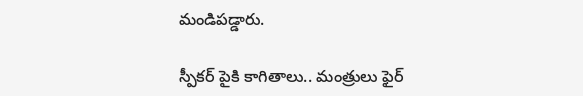మండిపడ్డారు.

స్పీకర్ పైకి కాగితాలు.. మంత్రులు ఫైర్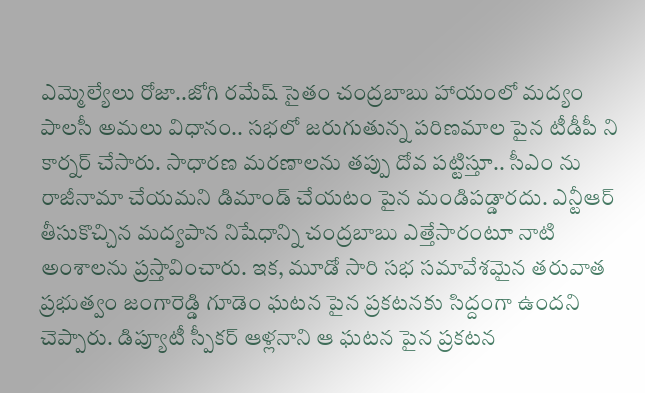ఎమ్మెల్యేలు రోజా..జోగి రమేష్ సైతం చంద్రబాబు హాయంలో మద్యం పాలసీ అమలు విధానం.. సభలో జరుగుతున్న పరిణమాల పైన టీడీపీ ని కార్నర్ చేసారు. సాధారణ మరణాలను తప్పు దోవ పట్టిస్తూ.. సీఎం ను రాజీనామా చేయమని డిమాండ్ చేయటం పైన మండిపడ్డారదు. ఎన్టీఆర్ తీసుకొచ్చిన మద్యపాన నిషేధాన్ని చంద్రబాబు ఎత్తేసారంటూ నాటి అంశాలను ప్రస్తావించారు. ఇక, మూడో సారి సభ సమావేశమైన తరువాత ప్రభుత్వం జంగారెడ్డి గూడెం ఘటన పైన ప్రకటనకు సిద్దంగా ఉందని చెప్పారు. డిప్యూటీ స్పీకర్ ఆళ్లనాని ఆ ఘటన పైన ప్రకటన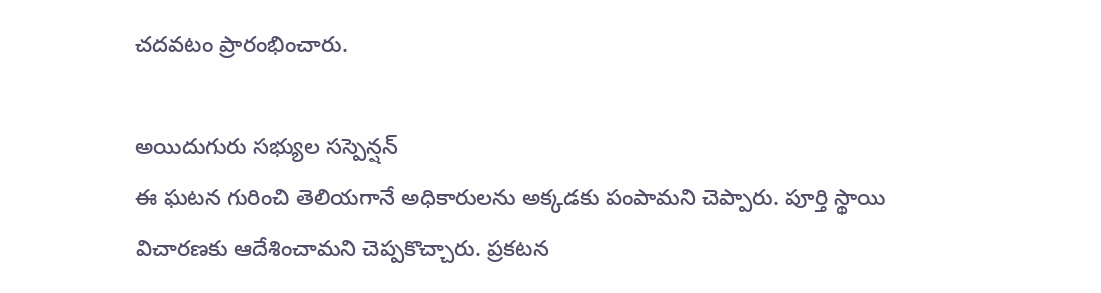చదవటం ప్రారంభించారు.

అయిదుగురు సభ్యుల సస్పెన్షన్
ఈ ఘటన గురించి తెలియగానే అధికారులను అక్కడకు పంపామని చెప్పారు. పూర్తి స్థాయి విచారణకు ఆదేశించామని చెప్పకొచ్చారు. ప్రకటన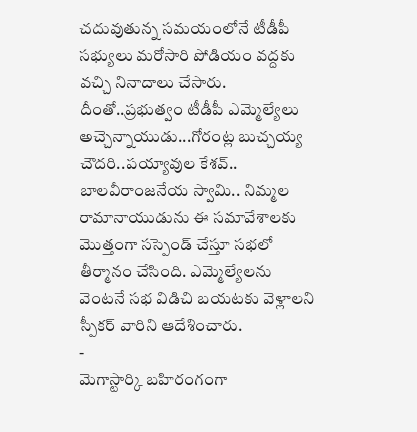చదువుతున్న సమయంలోనే టీడీపీ సభ్యులు మరోసారి పోడియం వద్దకు వచ్చి నినాదాలు చేసారు. దీంతో..ప్రభుత్వం టీడీపీ ఎమ్మెల్యేలు అచ్చెన్నాయుడు...గోరంట్ల బుచ్చయ్య చౌదరి..పయ్యావుల కేశవ్.. బాలవీరాంజనేయ స్వామి.. నిమ్మల రామానాయుడును ఈ సమావేశాలకు మొత్తంగా సస్పెండ్ చేస్తూ సభలో తీర్మానం చేసింది. ఎమ్మెల్యేలను వెంటనే సభ విడిచి బయటకు వెళ్లాలని స్పీకర్ వారిని ఆదేశించారు.
-
మెగాస్టార్కి బహిరంగంగా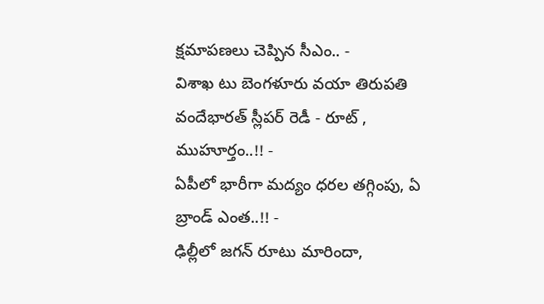క్షమాపణలు చెప్పిన సీఎం.. -
విశాఖ టు బెంగళూరు వయా తిరుపతి వందేభారత్ స్లీపర్ రెడీ - రూట్ , ముహూర్తం..!! -
ఏపీలో భారీగా మద్యం ధరల తగ్గింపు, ఏ బ్రాండ్ ఎంత..!! -
ఢిల్లీలో జగన్ రూటు మారిందా,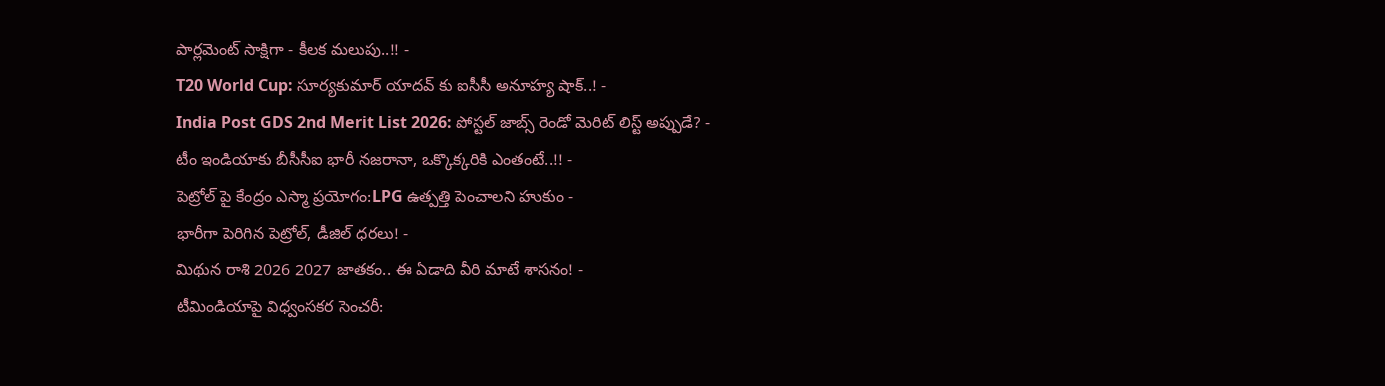పార్లమెంట్ సాక్షిగా - కీలక మలుపు..!! -
T20 World Cup: సూర్యకుమార్ యాదవ్ కు ఐసీసీ అనూహ్య షాక్..! -
India Post GDS 2nd Merit List 2026: పోస్టల్ జాబ్స్ రెండో మెరిట్ లిస్ట్ అప్పుడే? -
టీం ఇండియాకు బీసీసీఐ భారీ నజరానా, ఒక్కొక్కరికి ఎంతంటే..!! -
పెట్రోల్ పై కేంద్రం ఎస్మా ప్రయోగం:LPG ఉత్పత్తి పెంచాలని హుకుం -
భారీగా పెరిగిన పెట్రోల్, డీజిల్ ధరలు! -
మిథున రాశి 2026 2027 జాతకం.. ఈ ఏడాది వీరి మాటే శాసనం! -
టీమిండియాపై విధ్వంసకర సెంచరీ: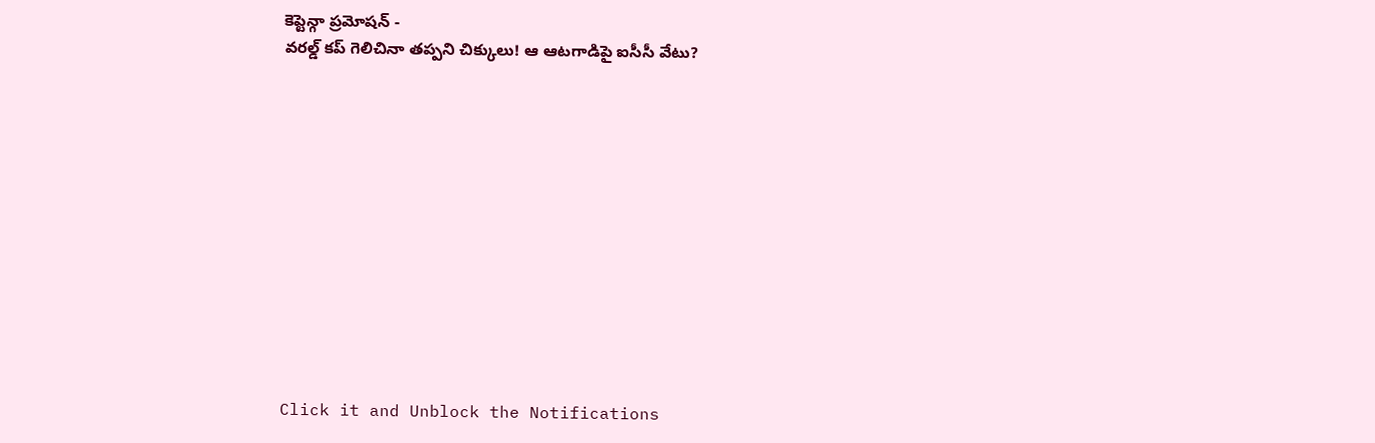కెప్టెన్గా ప్రమోషన్ -
వరల్డ్ కప్ గెలిచినా తప్పని చిక్కులు! ఆ ఆటగాడిపై ఐసీసీ వేటు?












Click it and Unblock the Notifications